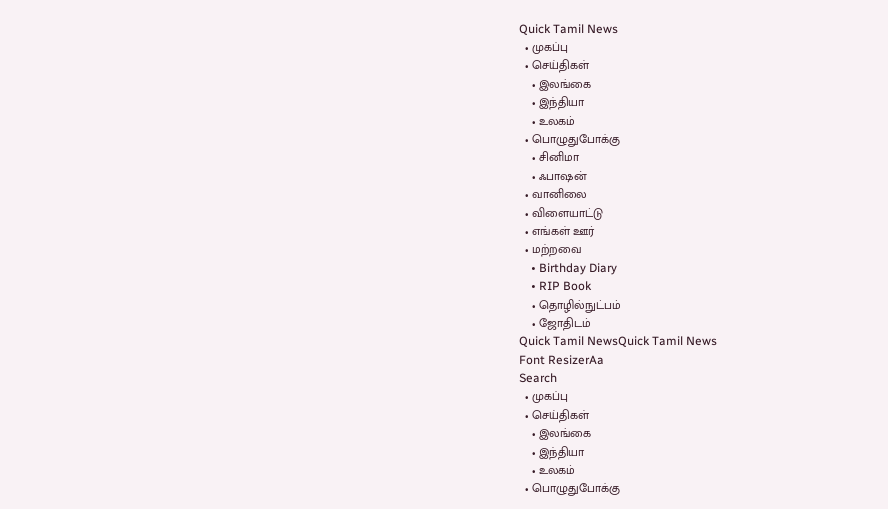Quick Tamil News
  • முகப்பு
  • செய்திகள்
    • இலங்கை
    • இந்தியா
    • உலகம்
  • பொழுதுபோக்கு
    • சினிமா
    • ஃபாஷன்
  • வானிலை
  • விளையாட்டு
  • எங்கள் ஊர்
  • மற்றவை
    • Birthday Diary
    • RIP Book
    • தொழில்நுட்பம்
    • ஜோதிடம்
Quick Tamil NewsQuick Tamil News
Font ResizerAa
Search
  • முகப்பு
  • செய்திகள்
    • இலங்கை
    • இந்தியா
    • உலகம்
  • பொழுதுபோக்கு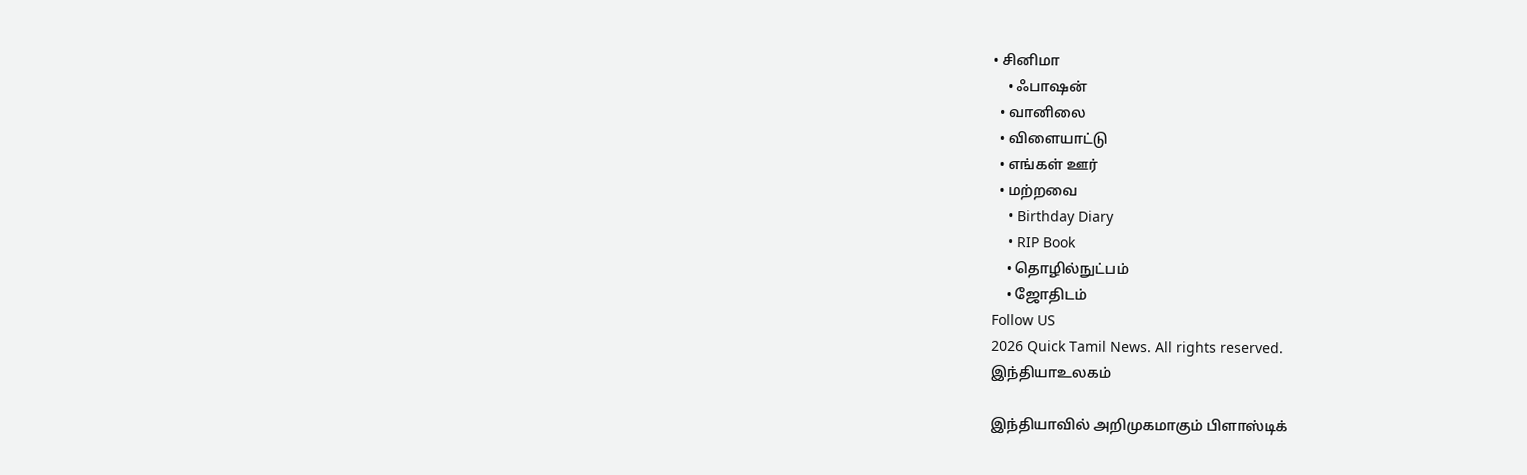• சினிமா
    • ஃபாஷன்
  • வானிலை
  • விளையாட்டு
  • எங்கள் ஊர்
  • மற்றவை
    • Birthday Diary
    • RIP Book
    • தொழில்நுட்பம்
    • ஜோதிடம்
Follow US
2026 Quick Tamil News. All rights reserved.
இந்தியாஉலகம்

இந்தியாவில் அறிமுகமாகும் பிளாஸ்டிக்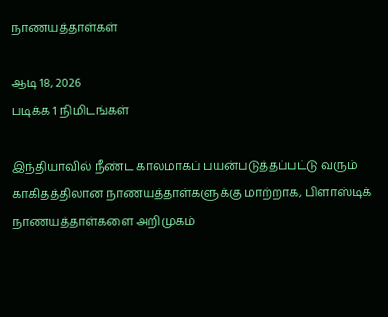நாணயத்தாள்கள்

ஆடி 18, 2026
படிக்க 1 நிமிடங்கள்

இந்தியாவில் நீண்ட காலமாகப் பயன்படுத்தப்பட்டு வரும் காகிதத்திலான நாணயத்தாள்களுக்கு மாற்றாக, பிளாஸ்டிக் நாணயத்தாள்களை அறிமுகம்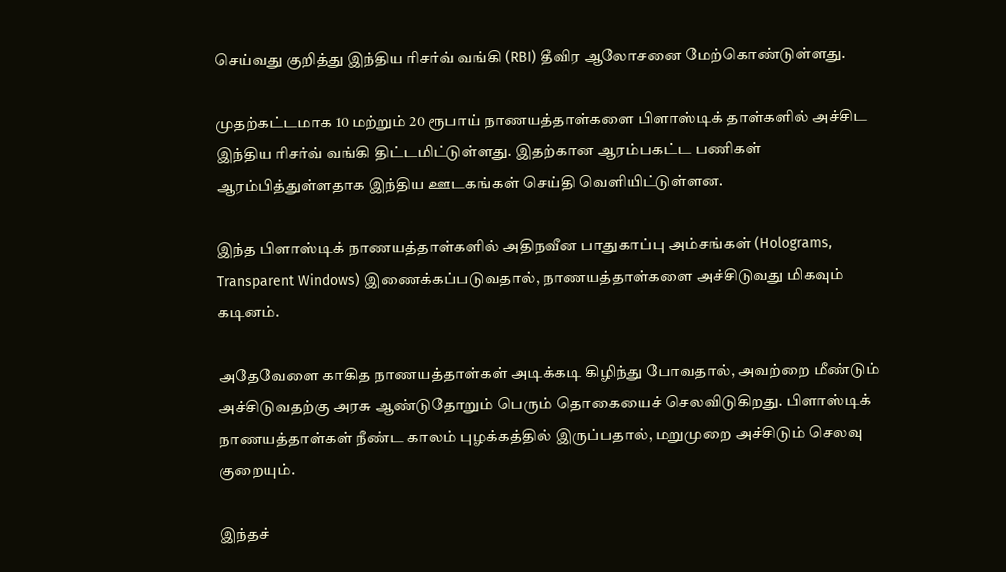செய்வது குறித்து இந்திய ரிசர்வ் வங்கி (RBI) தீவிர ஆலோசனை மேற்கொண்டுள்ளது.

முதற்கட்டமாக 10 மற்றும் 20 ரூபாய் நாணயத்தாள்களை பிளாஸ்டிக் தாள்களில் அச்சிட இந்திய ரிசர்வ் வங்கி திட்டமிட்டுள்ளது. இதற்கான ஆரம்பகட்ட பணிகள் ஆரம்பித்துள்ளதாக இந்திய ஊடகங்கள் செய்தி வெளியிட்டுள்ளன.

இந்த பிளாஸ்டிக் நாணயத்தாள்களில் அதிநவீன பாதுகாப்பு அம்சங்கள் (Holograms, Transparent Windows) இணைக்கப்படுவதால், நாணயத்தாள்களை அச்சிடுவது மிகவும் கடினம்.

அதேவேளை காகித நாணயத்தாள்கள் அடிக்கடி கிழிந்து போவதால், அவற்றை மீண்டும் அச்சிடுவதற்கு அரசு ஆண்டுதோறும் பெரும் தொகையைச் செலவிடுகிறது. பிளாஸ்டிக் நாணயத்தாள்கள் நீண்ட காலம் புழக்கத்தில் இருப்பதால், மறுமுறை அச்சிடும் செலவு குறையும்.

இந்தச்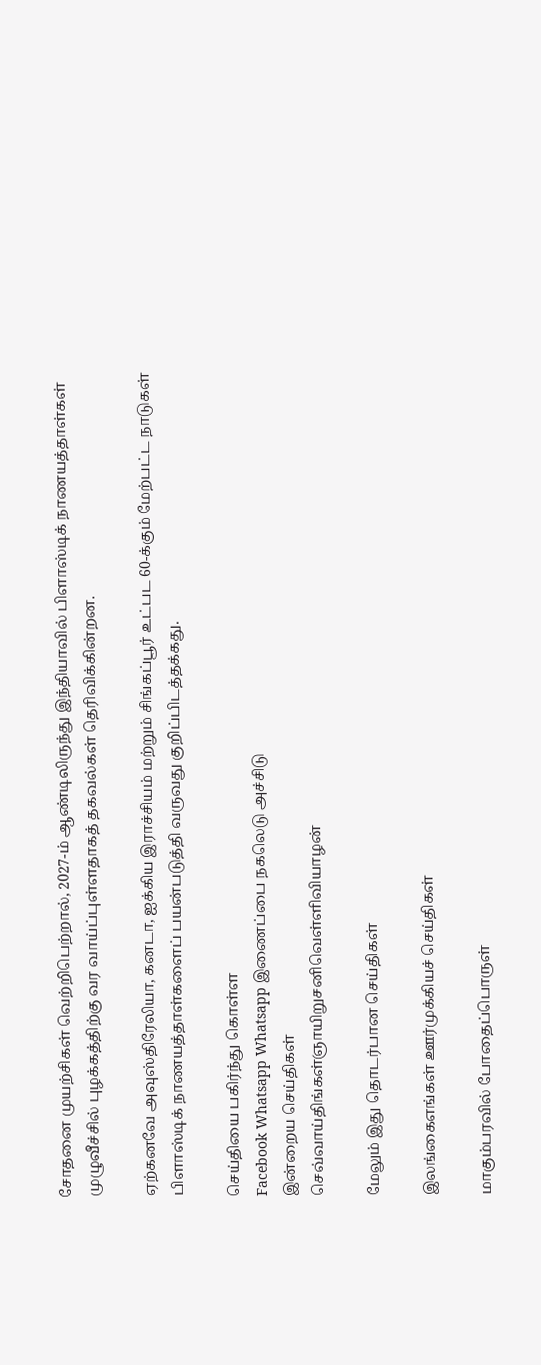சோதனை முயற்சிகள் வெற்றிபெற்றால், 2027-ம் ஆண்டிலிருந்து இந்தியாவில் பிளாஸ்டிக் நாணயத்தாள்கள் முழுவீச்சில் புழக்கத்திற்கு வர வாய்ப்புள்ளதாகத் தகவல்கள் தெரிவிக்கின்றன.

ஏற்கனவே அவுஸ்திரேலியா, கனடா, ஐக்கிய இராச்சியம் மற்றும் சிங்கப்பூர் உட்பட 60-க்கும் மேற்பட்ட நாடுகள் பிளாஸ்டிக் நாணயத்தாள்களைப் பயன்படுத்தி வருவது குறிப்பிடத்தக்கது.

செய்தியை பகிர்ந்து கொள்ள
Facebook Whatsapp Whatsapp இணைப்பை நகலெடு அச்சிடு
இன்றைய செய்திகள்
செவ்வாய்திங்கள்ஞாயிறுசனிவெள்ளிவியாழன்

மேலும் இது தொடர்பான செய்திகள்

இலங்கைஎங்கள் ஊர்முக்கியச் செய்திகள்

மாகும்பரவில் போதைப்பொருள்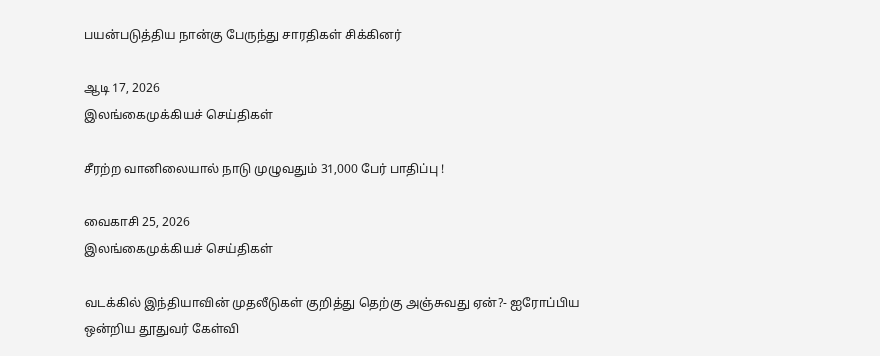பயன்படுத்திய நான்கு பேருந்து சாரதிகள் சிக்கினர்

ஆடி 17, 2026
இலங்கைமுக்கியச் செய்திகள்

சீரற்ற வானிலையால் நாடு முழுவதும் 31,000 பேர் பாதிப்பு !

வைகாசி 25, 2026
இலங்கைமுக்கியச் செய்திகள்

வடக்கில் இந்தியாவின் முதலீடுகள் குறித்து தெற்கு அஞ்சுவது ஏன்?- ஐரோப்பிய ஒன்றிய தூதுவர் கேள்வி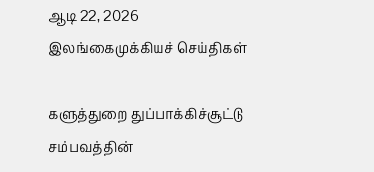ஆடி 22, 2026
இலங்கைமுக்கியச் செய்திகள்

களுத்துறை துப்பாக்கிச்சூட்டு சம்பவத்தின்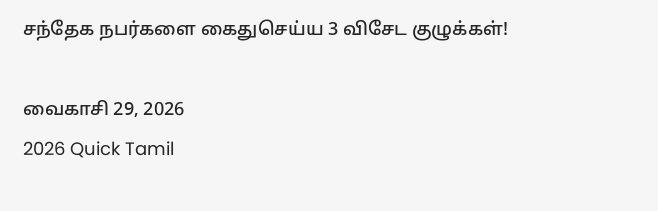சந்தேக நபர்களை கைதுசெய்ய 3 விசேட குழுக்கள்!

வைகாசி 29, 2026
2026 Quick Tamil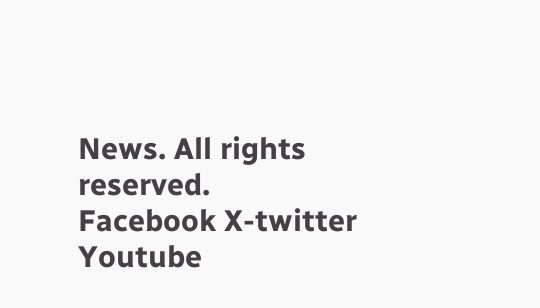News. All rights reserved.
Facebook X-twitter Youtube